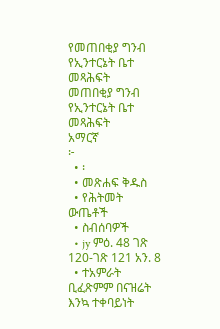የመጠበቂያ ግንብ የኢንተርኔት ቤተ መጻሕፍት
መጠበቂያ ግንብ
የኢንተርኔት ቤተ መጻሕፍት
አማርኛ
፦
  • ፡
  • መጽሐፍ ቅዱስ
  • የሕትመት ውጤቶች
  • ስብሰባዎች
  • jy ምዕ. 48 ገጽ 120-ገጽ 121 አን. 8
  • ተአምራት ቢፈጽምም በናዝሬት እንኳ ተቀባይነት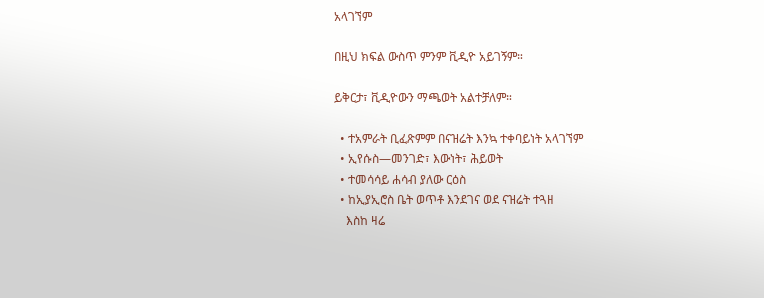አላገኘም

በዚህ ክፍል ውስጥ ምንም ቪዲዮ አይገኝም።

ይቅርታ፣ ቪዲዮውን ማጫወት አልተቻለም።

  • ተአምራት ቢፈጽምም በናዝሬት እንኳ ተቀባይነት አላገኘም
  • ኢየሱስ—መንገድ፣ እውነት፣ ሕይወት
  • ተመሳሳይ ሐሳብ ያለው ርዕስ
  • ከኢያኢሮስ ቤት ወጥቶ እንደገና ወደ ናዝሬት ተጓዘ
    እስከ ዛሬ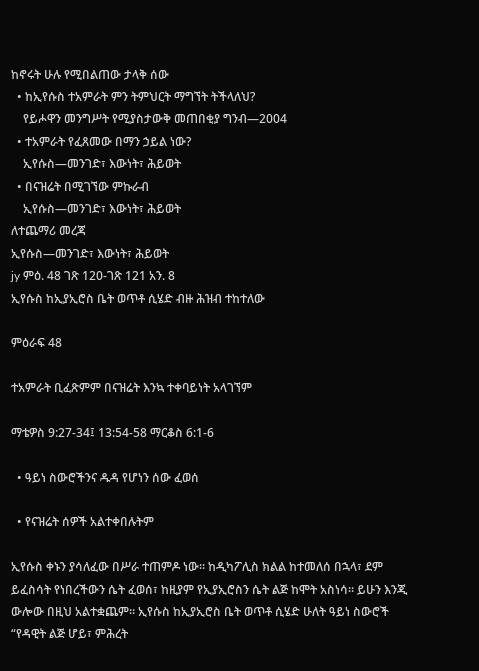ከኖሩት ሁሉ የሚበልጠው ታላቅ ሰው
  • ከኢየሱስ ተአምራት ምን ትምህርት ማግኘት ትችላለህ?
    የይሖዋን መንግሥት የሚያስታውቅ መጠበቂያ ግንብ—2004
  • ተአምራት የፈጸመው በማን ኃይል ነው?
    ኢየሱስ—መንገድ፣ እውነት፣ ሕይወት
  • በናዝሬት በሚገኘው ምኩራብ
    ኢየሱስ—መንገድ፣ እውነት፣ ሕይወት
ለተጨማሪ መረጃ
ኢየሱስ—መንገድ፣ እውነት፣ ሕይወት
jy ምዕ. 48 ገጽ 120-ገጽ 121 አን. 8
ኢየሱስ ከኢያኢሮስ ቤት ወጥቶ ሲሄድ ብዙ ሕዝብ ተከተለው

ምዕራፍ 48

ተአምራት ቢፈጽምም በናዝሬት እንኳ ተቀባይነት አላገኘም

ማቴዎስ 9:27-34፤ 13:54-58 ማርቆስ 6:1-6

  • ዓይነ ስውሮችንና ዱዳ የሆነን ሰው ፈወሰ

  • የናዝሬት ሰዎች አልተቀበሉትም

ኢየሱስ ቀኑን ያሳለፈው በሥራ ተጠምዶ ነው። ከዲካፖሊስ ክልል ከተመለሰ በኋላ፣ ደም ይፈስሳት የነበረችውን ሴት ፈወሰ፣ ከዚያም የኢያኢሮስን ሴት ልጅ ከሞት አስነሳ። ይሁን እንጂ ውሎው በዚህ አልተቋጨም። ኢየሱስ ከኢያኢሮስ ቤት ወጥቶ ሲሄድ ሁለት ዓይነ ስውሮች “የዳዊት ልጅ ሆይ፣ ምሕረት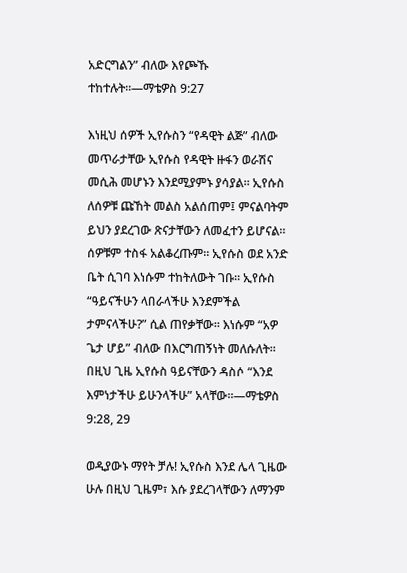አድርግልን” ብለው እየጮኹ ተከተሉት።—ማቴዎስ 9:27

እነዚህ ሰዎች ኢየሱስን “የዳዊት ልጅ” ብለው መጥራታቸው ኢየሱስ የዳዊት ዙፋን ወራሽና መሲሕ መሆኑን እንደሚያምኑ ያሳያል። ኢየሱስ ለሰዎቹ ጩኸት መልስ አልሰጠም፤ ምናልባትም ይህን ያደረገው ጽናታቸውን ለመፈተን ይሆናል። ሰዎቹም ተስፋ አልቆረጡም። ኢየሱስ ወደ አንድ ቤት ሲገባ እነሱም ተከትለውት ገቡ። ኢየሱስ “ዓይናችሁን ላበራላችሁ እንደምችል ታምናላችሁ?” ሲል ጠየቃቸው። እነሱም “አዎ ጌታ ሆይ” ብለው በእርግጠኝነት መለሱለት። በዚህ ጊዜ ኢየሱስ ዓይናቸውን ዳስሶ “እንደ እምነታችሁ ይሁንላችሁ” አላቸው።—ማቴዎስ 9:28, 29

ወዲያውኑ ማየት ቻሉ! ኢየሱስ እንደ ሌላ ጊዜው ሁሉ በዚህ ጊዜም፣ እሱ ያደረገላቸውን ለማንም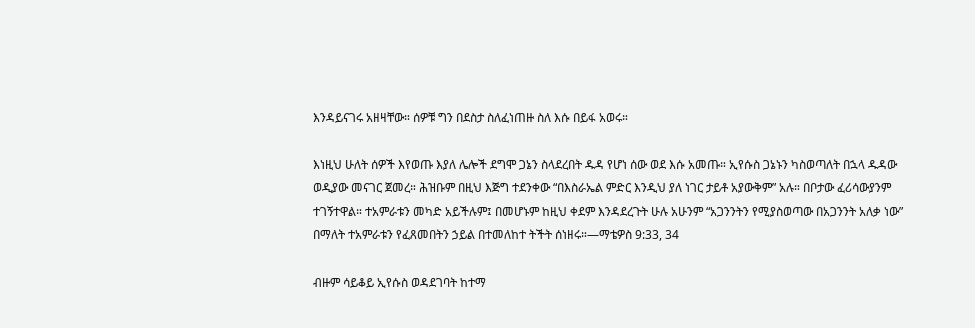እንዳይናገሩ አዘዛቸው። ሰዎቹ ግን በደስታ ስለፈነጠዙ ስለ እሱ በይፋ አወሩ።

እነዚህ ሁለት ሰዎች እየወጡ እያለ ሌሎች ደግሞ ጋኔን ስላደረበት ዱዳ የሆነ ሰው ወደ እሱ አመጡ። ኢየሱስ ጋኔኑን ካስወጣለት በኋላ ዱዳው ወዲያው መናገር ጀመረ። ሕዝቡም በዚህ እጅግ ተደንቀው “በእስራኤል ምድር እንዲህ ያለ ነገር ታይቶ አያውቅም” አሉ። በቦታው ፈሪሳውያንም ተገኝተዋል። ተአምራቱን መካድ አይችሉም፤ በመሆኑም ከዚህ ቀደም እንዳደረጉት ሁሉ አሁንም “አጋንንትን የሚያስወጣው በአጋንንት አለቃ ነው” በማለት ተአምራቱን የፈጸመበትን ኃይል በተመለከተ ትችት ሰነዘሩ።—ማቴዎስ 9:33, 34

ብዙም ሳይቆይ ኢየሱስ ወዳደገባት ከተማ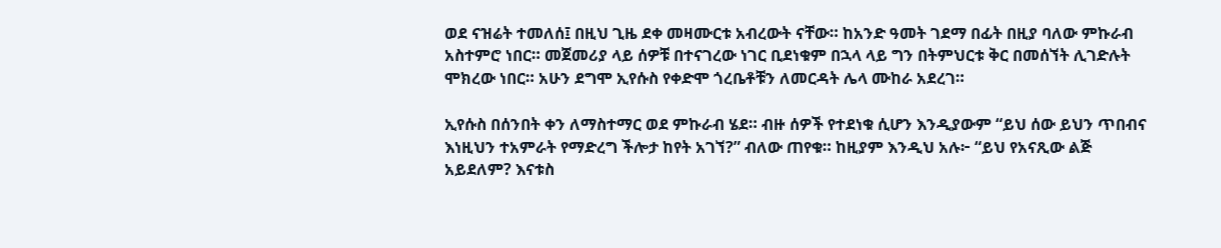ወደ ናዝሬት ተመለሰ፤ በዚህ ጊዜ ደቀ መዛሙርቱ አብረውት ናቸው። ከአንድ ዓመት ገደማ በፊት በዚያ ባለው ምኩራብ አስተምሮ ነበር። መጀመሪያ ላይ ሰዎቹ በተናገረው ነገር ቢደነቁም በኋላ ላይ ግን በትምህርቱ ቅር በመሰኘት ሊገድሉት ሞክረው ነበር። አሁን ደግሞ ኢየሱስ የቀድሞ ጎረቤቶቹን ለመርዳት ሌላ ሙከራ አደረገ።

ኢየሱስ በሰንበት ቀን ለማስተማር ወደ ምኩራብ ሄደ። ብዙ ሰዎች የተደነቁ ሲሆን እንዲያውም “ይህ ሰው ይህን ጥበብና እነዚህን ተአምራት የማድረግ ችሎታ ከየት አገኘ?” ብለው ጠየቁ። ከዚያም እንዲህ አሉ፦ “ይህ የአናጺው ልጅ አይደለም? እናቱስ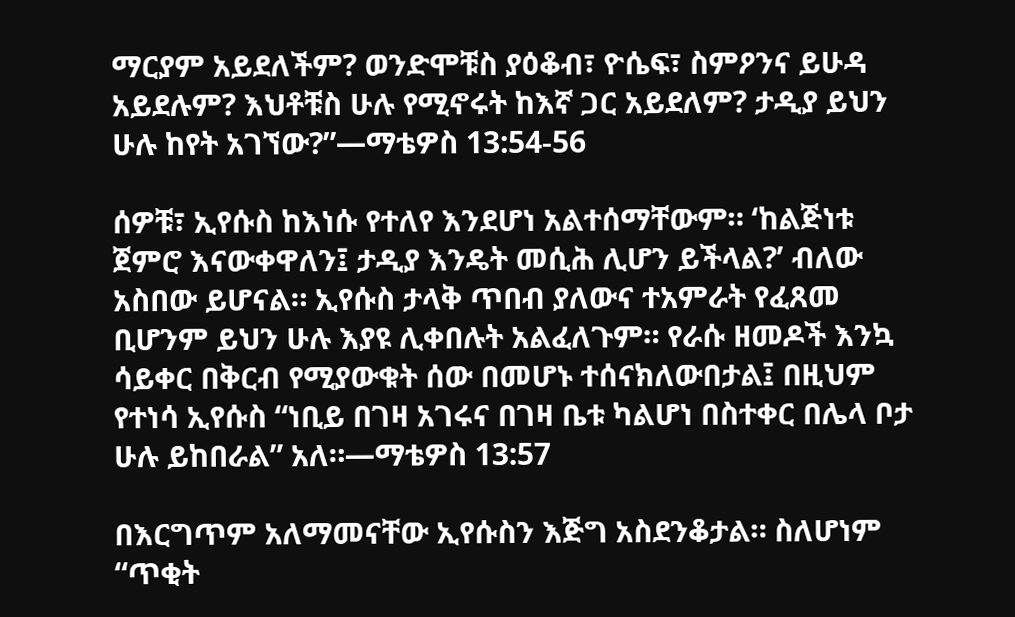ማርያም አይደለችም? ወንድሞቹስ ያዕቆብ፣ ዮሴፍ፣ ስምዖንና ይሁዳ አይደሉም? እህቶቹስ ሁሉ የሚኖሩት ከእኛ ጋር አይደለም? ታዲያ ይህን ሁሉ ከየት አገኘው?”—ማቴዎስ 13:54-56

ሰዎቹ፣ ኢየሱስ ከእነሱ የተለየ እንደሆነ አልተሰማቸውም። ‘ከልጅነቱ ጀምሮ እናውቀዋለን፤ ታዲያ እንዴት መሲሕ ሊሆን ይችላል?’ ብለው አስበው ይሆናል። ኢየሱስ ታላቅ ጥበብ ያለውና ተአምራት የፈጸመ ቢሆንም ይህን ሁሉ እያዩ ሊቀበሉት አልፈለጉም። የራሱ ዘመዶች እንኳ ሳይቀር በቅርብ የሚያውቁት ሰው በመሆኑ ተሰናክለውበታል፤ በዚህም የተነሳ ኢየሱስ “ነቢይ በገዛ አገሩና በገዛ ቤቱ ካልሆነ በስተቀር በሌላ ቦታ ሁሉ ይከበራል” አለ።—ማቴዎስ 13:57

በእርግጥም አለማመናቸው ኢየሱስን እጅግ አስደንቆታል። ስለሆነም “ጥቂት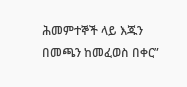ሕመምተኞች ላይ እጁን በመጫን ከመፈወስ በቀር”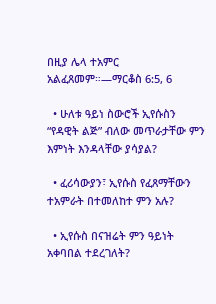በዚያ ሌላ ተአምር አልፈጸመም።—ማርቆስ 6:5, 6

  • ሁለቱ ዓይነ ስውሮች ኢየሱስን “የዳዊት ልጅ” ብለው መጥራታቸው ምን እምነት እንዳላቸው ያሳያል?

  • ፈሪሳውያን፣ ኢየሱስ የፈጸማቸውን ተአምራት በተመለከተ ምን አሉ?

  • ኢየሱስ በናዝሬት ምን ዓይነት አቀባበል ተደረገለት?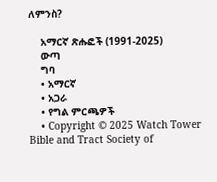ለምንስ?

    አማርኛ ጽሑፎች (1991-2025)
    ውጣ
    ግባ
    • አማርኛ
    • አጋራ
    • የግል ምርጫዎች
    • Copyright © 2025 Watch Tower Bible and Tract Society of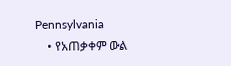Pennsylvania
    • የአጠቃቀም ውል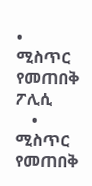• ሚስጥር የመጠበቅ ፖሊሲ
    • ሚስጥር የመጠበቅ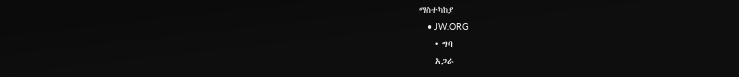ማስተካከያ
    • JW.ORG
    • ግባ
    አጋራ